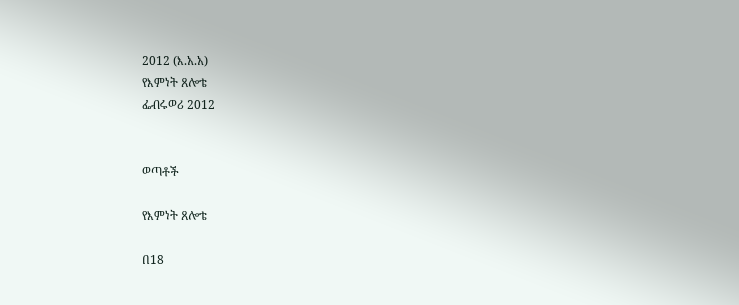2012 (እ.አ.አ)
የእምነት ጸሎቴ
ፌብሩወሪ 2012


ወጣቶች

የእምነት ጸሎቴ

በ18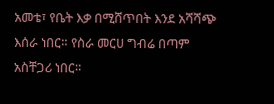አመቴ፣ የቤት እቃ በሚሸጥበት እንደ አሻሻጭ እሰራ ነበር። የስራ መርሀ ግብሬ በጣም አስቸጋሪ ነበር።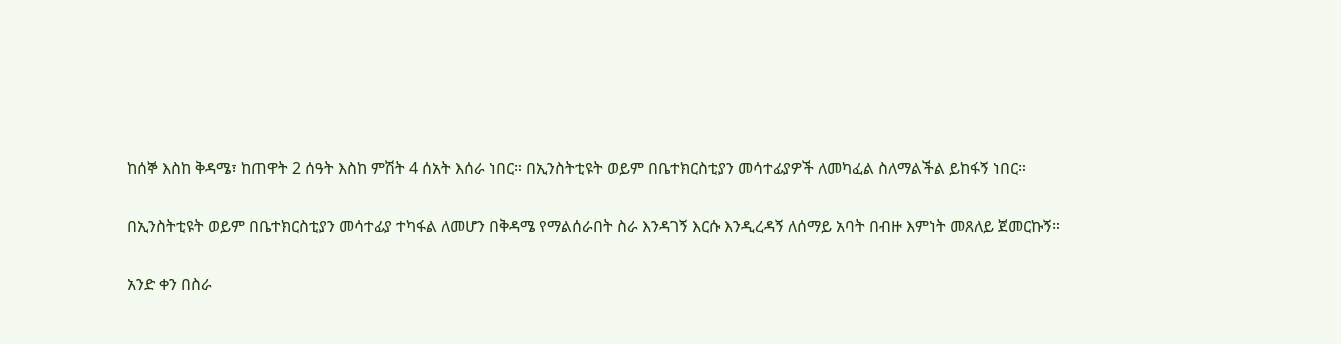ከሰኞ እስከ ቅዳሜ፣ ከጠዋት 2 ሰዓት እስከ ምሽት 4 ሰአት እሰራ ነበር። በኢንስትቲዩት ወይም በቤተክርስቲያን መሳተፊያዎች ለመካፈል ስለማልችል ይከፋኝ ነበር።

በኢንስትቲዩት ወይም በቤተክርስቲያን መሳተፊያ ተካፋል ለመሆን በቅዳሜ የማልሰራበት ስራ እንዳገኝ እርሱ እንዲረዳኝ ለሰማይ አባት በብዙ እምነት መጸለይ ጀመርኩኝ።

አንድ ቀን በስራ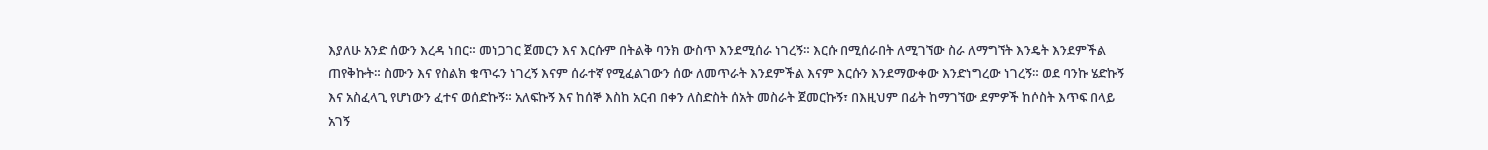እያለሁ አንድ ሰውን እረዳ ነበር። መነጋገር ጀመርን እና እርሱም በትልቅ ባንክ ውስጥ እንደሚሰራ ነገረኝ። እርሱ በሚሰራበት ለሚገኘው ስራ ለማግኘት እንዴት እንደምችል ጠየቅኩት። ስሙን እና የስልክ ቁጥሩን ነገረኝ እናም ሰራተኛ የሚፈልገውን ሰው ለመጥራት እንደምችል እናም እርሱን እንደማውቀው እንድነግረው ነገረኝ። ወደ ባንኩ ሄድኩኝ እና አስፈላጊ የሆነውን ፈተና ወሰድኩኝ። አለፍኩኝ እና ከሰኞ እስከ አርብ በቀን ለስድስት ሰአት መስራት ጀመርኩኝ፣ በእዚህም በፊት ከማገኘው ደምዎች ከሶስት እጥፍ በላይ አገኝ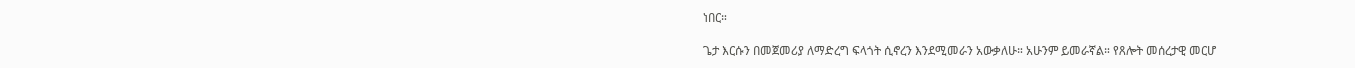ነበር።

ጌታ እርሱን በመጀመሪያ ለማድረግ ፍላጎት ሲኖረን እንደሚመራን አውቃለሁ። አሁንም ይመራኛል። የጸሎት መሰረታዊ መርሆ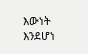እውነት እንደሆነ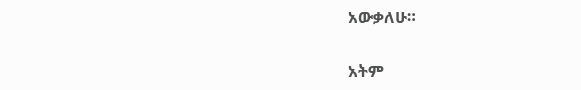አውቃለሁ።

አትም